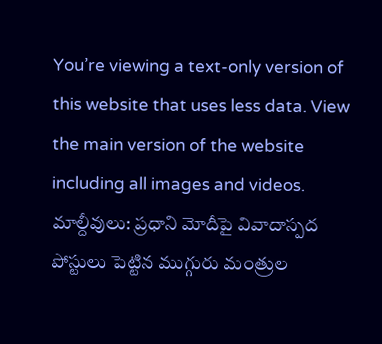You’re viewing a text-only version of this website that uses less data. View the main version of the website including all images and videos.
మాల్దీవులు: ప్రధాని మోదీపై వివాదాస్పద పోస్టులు పెట్టిన ముగ్గురు మంత్రుల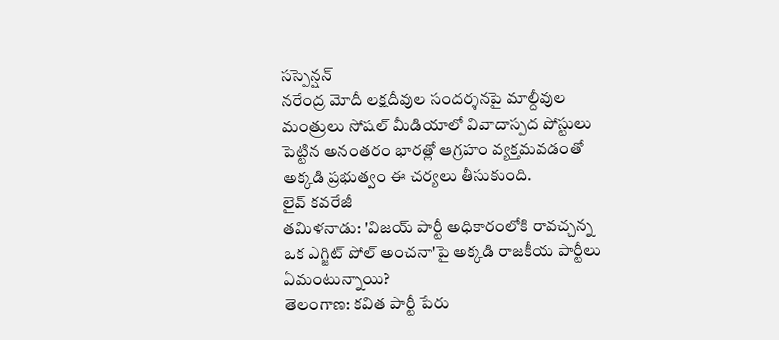సస్పెన్షన్
నరేంద్ర మోదీ లక్షదీవుల సందర్శనపై మాల్దీవుల మంత్రులు సోషల్ మీడియాలో వివాదాస్పద పోస్టులు పెట్టిన అనంతరం భారత్లో ఆగ్రహం వ్యక్తమవడంతో అక్కడి ప్రభుత్వం ఈ చర్యలు తీసుకుంది.
లైవ్ కవరేజీ
తమిళనాడు: 'విజయ్ పార్టీ అధికారంలోకి రావచ్చన్న ఒక ఎగ్జిట్ పోల్ అంచనా'పై అక్కడి రాజకీయ పార్టీలు ఏమంటున్నాయి?
తెలంగాణ: కవిత పార్టీ పేరు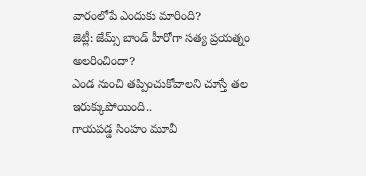వారంలోపే ఎందుకు మారింది?
జెట్లీ: జేమ్స్ బాండ్ హీరోగా సత్య ప్రయత్నం అలరించిందా?
ఎండ నుంచి తప్పించుకోవాలని చూస్తే తల ఇరుక్కుపోయింది..
గాయపడ్డ సింహం మూవీ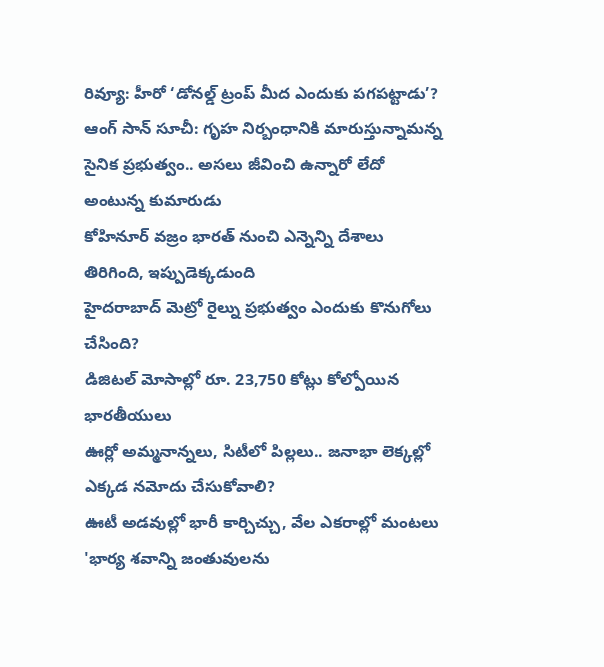రివ్యూ: హీరో ‘డోనల్డ్ ట్రంప్ మీద ఎందుకు పగపట్టాడు’?
ఆంగ్ సాన్ సూచీ: గృహ నిర్బంధానికి మారుస్తున్నామన్న సైనిక ప్రభుత్వం.. అసలు జీవించి ఉన్నారో లేదో అంటున్న కుమారుడు
కోహినూర్ వజ్రం భారత్ నుంచి ఎన్నెన్ని దేశాలు తిరిగింది, ఇప్పుడెక్కడుంది
హైదరాబాద్ మెట్రో రైల్ను ప్రభుత్వం ఎందుకు కొనుగోలు చేసింది?
డిజిటల్ మోసాల్లో రూ. 23,750 కోట్లు కోల్పోయిన భారతీయులు
ఊర్లో అమ్మనాన్నలు, సిటీలో పిల్లలు.. జనాభా లెక్కల్లో ఎక్కడ నమోదు చేసుకోవాలి?
ఊటీ అడవుల్లో భారీ కార్చిచ్చు, వేల ఎకరాల్లో మంటలు
'భార్య శవాన్ని జంతువులను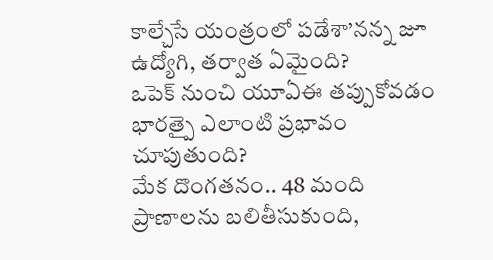కాల్చేసే యంత్రంలో పడేశా’నన్న జూ ఉద్యోగి, తర్వాత ఏమైంది?
ఒపెక్ నుంచి యూఏఈ తప్పుకోవడం భారత్పై ఎలాంటి ప్రభావం చూపుతుంది?
మేక దొంగతనం.. 48 మంది ప్రాణాలను బలితీసుకుంది,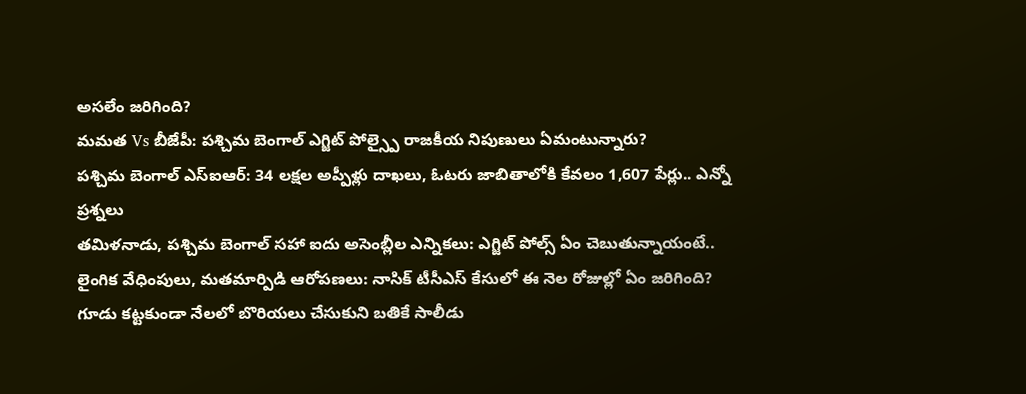అసలేం జరిగింది?
మమత Vs బీజేపీ: పశ్చిమ బెంగాల్ ఎగ్జిట్ పోల్స్పై రాజకీయ నిపుణులు ఏమంటున్నారు?
పశ్చిమ బెంగాల్ ఎస్ఐఆర్: 34 లక్షల అప్పీళ్లు దాఖలు, ఓటరు జాబితాలోకి కేవలం 1,607 పేర్లు.. ఎన్నో ప్రశ్నలు
తమిళనాడు, పశ్చిమ బెంగాల్ సహా ఐదు అసెంబ్లీల ఎన్నికలు: ఎగ్జిట్ పోల్స్ ఏం చెబుతున్నాయంటే..
లైంగిక వేధింపులు, మతమార్పిడి ఆరోపణలు: నాసిక్ టీసీఎస్ కేసులో ఈ నెల రోజుల్లో ఏం జరిగింది?
గూడు కట్టకుండా నేలలో బొరియలు చేసుకుని బతికే సాలీడు